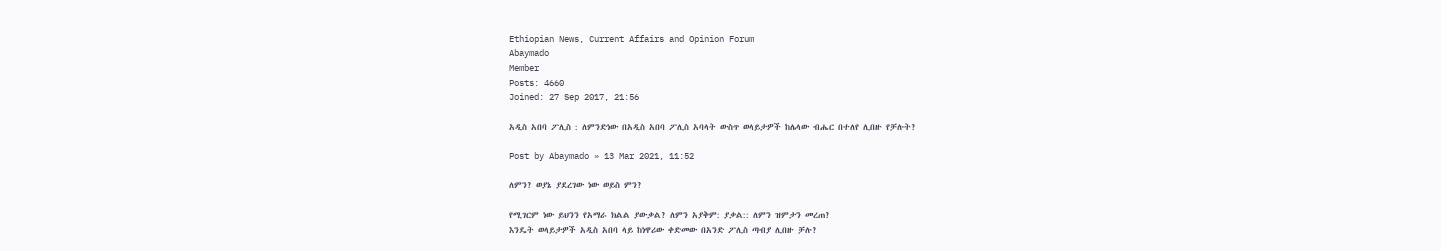Ethiopian News, Current Affairs and Opinion Forum
Abaymado
Member
Posts: 4660
Joined: 27 Sep 2017, 21:56

አዲስ አበባ ፖሊስ : ለምንድነው በአዲስ አበባ ፖሊስ አባላት ውስጥ ወላይታዎች ከሌላው ብሔር በተለየ ሊበዙ የቻሉት?

Post by Abaymado » 13 Mar 2021, 11:52

ለምን? ወያኔ ያደረገው ነው ወይስ ምን?

የሚገርም ነው ይህንን የአማራ ክልል ያውቃል? ለምን አያቅም: ያቃል:: ለምን ዝምታን መረጠ?
እንዴት ወላይታዎች አዲስ አበባ ላይ ከነዋሪው ቀድመው በአንድ ፖሊስ ጣብያ ሊበዙ ቻሉ?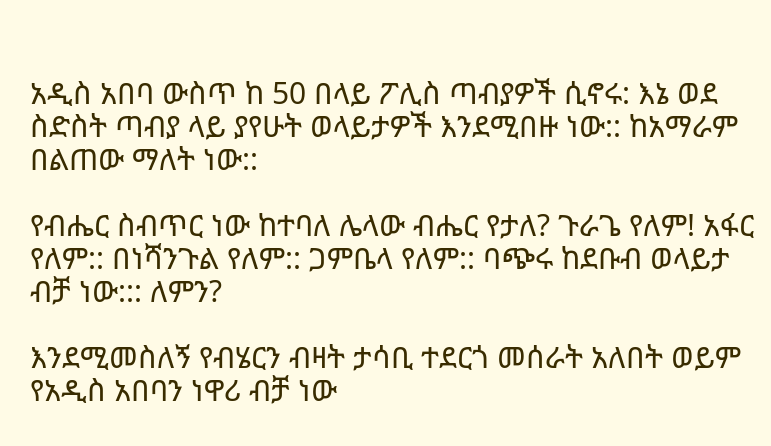አዲስ አበባ ውስጥ ከ 50 በላይ ፖሊስ ጣብያዎች ሲኖሩ: እኔ ወደ ስድስት ጣብያ ላይ ያየሁት ወላይታዎች እንደሚበዙ ነው:: ከአማራም በልጠው ማለት ነው::

የብሔር ስብጥር ነው ከተባለ ሌላው ብሔር የታለ? ጉራጌ የለም! አፋር የለም:: በነሻንጉል የለም:: ጋምቤላ የለም:: ባጭሩ ከደቡብ ወላይታ ብቻ ነው::: ለምን?

እንደሚመስለኝ የብሄርን ብዛት ታሳቢ ተደርጎ መሰራት አለበት ወይም የአዲስ አበባን ነዋሪ ብቻ ነው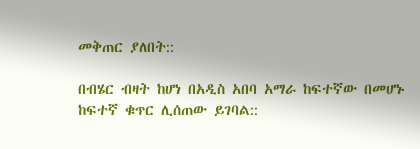መቅጠር ያለበት::

በብሄር ብዛት ከሆነ በአዲስ አበባ አማራ ከፍተኛው በመሆኑ ከፍተኛ ቁጥር ሊሰጠው ይገባል::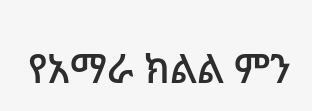የአማራ ክልል ምን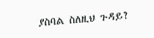ያስባል ስለዚህ ጉዳይ?